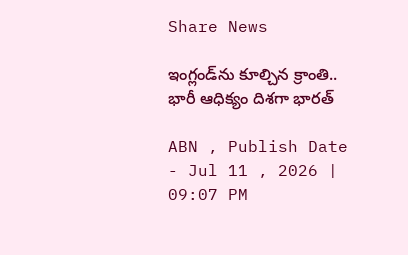Share News

ఇంగ్లండ్‌ను కూల్చిన క్రాంతి.. భారీ ఆధిక్యం దిశగా భారత్

ABN , Publish Date - Jul 11 , 2026 | 09:07 PM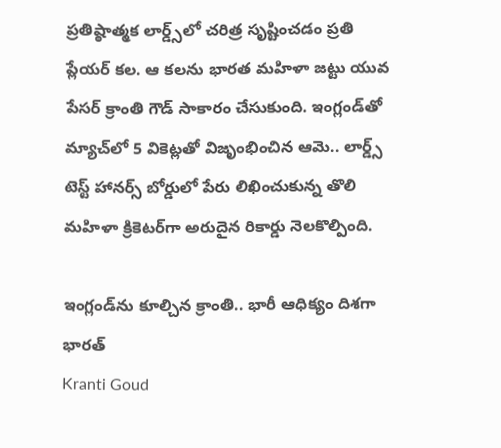ప్రతిష్ఠాత్మక లార్డ్స్‌లో చరిత్ర సృష్టించడం ప్రతి ప్లేయర్ కల. ఆ కలను భారత మహిళా జట్టు యువ పేసర్ క్రాంతి గౌడ్ సాకారం చేసుకుంది. ఇంగ్లండ్‌తో మ్యాచ్‌లో 5 వికెట్లతో విజృంభించిన ఆమె.. లార్డ్స్ టెస్ట్ హానర్స్ బోర్డులో పేరు లిఖించుకున్న తొలి మహిళా క్రికెటర్‌గా అరుదైన రికార్డు నెలకొల్పింది.

ఇంగ్లండ్‌ను కూల్చిన క్రాంతి.. భారీ ఆధిక్యం దిశగా భారత్
Kranti Goud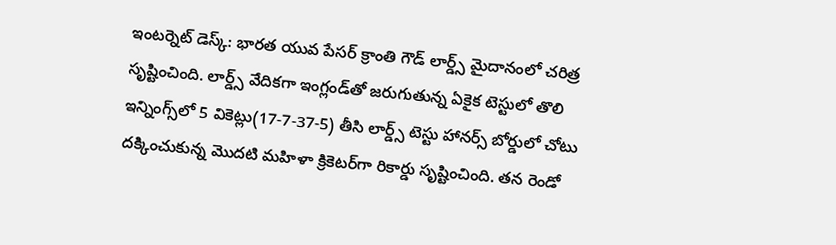ఇంటర్నెట్ డెస్క్: భారత యువ పేసర్ క్రాంతి గౌడ్ లార్డ్స్ మైదానంలో చరిత్ర సృష్టించింది. లార్డ్స్ వేదికగా ఇంగ్లండ్‌తో జరుగుతున్న ఏకైక టెస్టులో తొలి ఇన్నింగ్స్‌లో 5 వికెట్లు(17-7-37-5) తీసి లార్డ్స్ టెస్టు హానర్స్ బోర్డులో చోటు దక్కించుకున్న మొదటి మహిళా క్రికెటర్‌గా రికార్డు సృష్టించింది. తన రెండో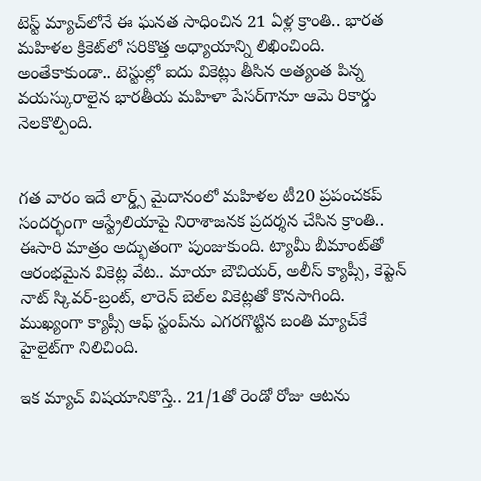టెస్ట్ మ్యాచ్‌లోనే ఈ ఘనత సాధించిన 21 ఏళ్ల క్రాంతి.. భారత మహిళల క్రికెట్‌లో సరికొత్త అధ్యాయాన్ని లిఖించింది. అంతేకాకుండా.. టెస్టుల్లో ఐదు వికెట్లు తీసిన అత్యంత పిన్న వయస్కురాలైన భారతీయ మహిళా పేసర్‌గానూ ఆమె రికార్డు నెలకొల్పింది.


గత వారం ఇదే లార్డ్స్ మైదానంలో మహిళల టీ20 ప్రపంచకప్ సందర్భంగా ఆస్ట్రేలియాపై నిరాశాజనక ప్రదర్శన చేసిన క్రాంతి.. ఈసారి మాత్రం అద్భుతంగా పుంజుకుంది. ట్యామీ బీమాంట్‌తో ఆరంభమైన వికెట్ల వేట.. మాయా బౌచియర్, అలీస్ క్యాప్సీ, కెప్టెన్ నాట్ స్కివర్-బ్రంట్, లారెన్ బెల్‌ల వికెట్లతో కొనసాగింది. ముఖ్యంగా క్యాప్సీ ఆఫ్ స్టంప్‌ను ఎగరగొట్టిన బంతి మ్యాచ్‌కే హైలైట్‌గా నిలిచింది.

ఇక మ్యాచ్ విషయానికొస్తే.. 21/1తో రెండో రోజు ఆటను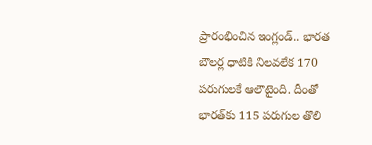ప్రారంభించిన ఇంగ్లండ్.. భారత బౌలర్ల ధాటికి నిలవలేక 170 పరుగులకే ఆలౌటైంది. దీంతో భారత్‌కు 115 పరుగుల తొలి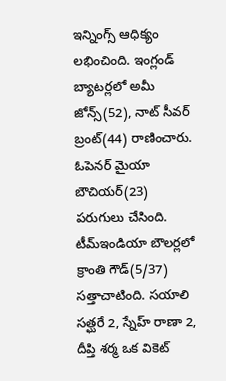ఇన్నింగ్స్ ఆధిక్యం లభించింది. ఇంగ్లండ్ బ్యాటర్లలో అమీ జోన్స్(52), నాట్ సీవర్ బ్రంట్(44) రాణించారు. ఓపెనర్ మైయా బౌచియర్‌(23) పరుగులు చేసింది. టీమ్ఇండియా బౌలర్లలో క్రాంతి గౌడ్(5/37) సత్తాచాటింది. సయాలి సత్ఘరే 2, స్నేహ్ రాణా 2, దీప్తి శర్మ ఒక వికెట్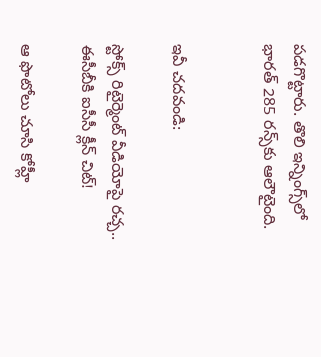పడగొట్టారు. తొలి ఇన్నింగ్స్‌లో భారత్ 285 రన్స్‌కు ఆలౌటైంది.


ఇవీ చదవండి:

స్టోక్స్ రిటైర్మెంట్ వీడియోపై రచ్చ.. ఈసీబీకి ఐసీసీ క్లీన్‌ చిట్!

ఆ ఫొటోలు చూసి కోహ్లీ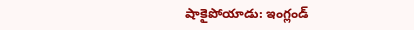షాకైపోయాడు: ఇంగ్లండ్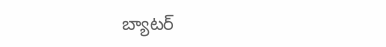బ్యాటర్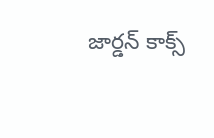జార్డన్ కాక్స్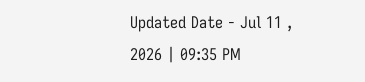Updated Date - Jul 11 , 2026 | 09:35 PM